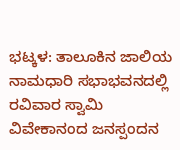ಭಟ್ಕಳ: ತಾಲೂಕಿನ ಜಾಲಿಯ ನಾಮಧಾರಿ ಸಭಾಭವನದಲ್ಲಿ ರವಿವಾರ ಸ್ವಾಮಿ ವಿವೇಕಾನಂದ ಜನಸ್ಪಂದನ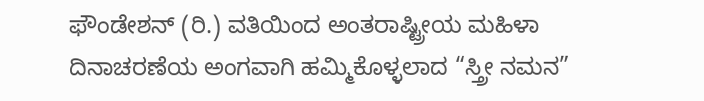ಫೌಂಡೇಶನ್ (ರಿ.) ವತಿಯಿಂದ ಅಂತರಾಷ್ಟ್ರೀಯ ಮಹಿಳಾ ದಿನಾಚರಣೆಯ ಅಂಗವಾಗಿ ಹಮ್ಮಿಕೊಳ್ಳಲಾದ “ಸ್ತ್ರೀ ನಮನ”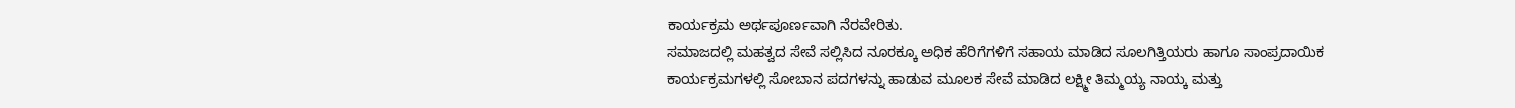ಕಾರ್ಯಕ್ರಮ ಅರ್ಥಪೂರ್ಣವಾಗಿ ನೆರವೇರಿತು.
ಸಮಾಜದಲ್ಲಿ ಮಹತ್ವದ ಸೇವೆ ಸಲ್ಲಿಸಿದ ನೂರಕ್ಕೂ ಅಧಿಕ ಹೆರಿಗೆಗಳಿಗೆ ಸಹಾಯ ಮಾಡಿದ ಸೂಲಗಿತ್ತಿಯರು ಹಾಗೂ ಸಾಂಪ್ರದಾಯಿಕ ಕಾರ್ಯಕ್ರಮಗಳಲ್ಲಿ ಸೋಬಾನ ಪದಗಳನ್ನು ಹಾಡುವ ಮೂಲಕ ಸೇವೆ ಮಾಡಿದ ಲಕ್ಷ್ಮೀ ತಿಮ್ಮಯ್ಯ ನಾಯ್ಕ ಮತ್ತು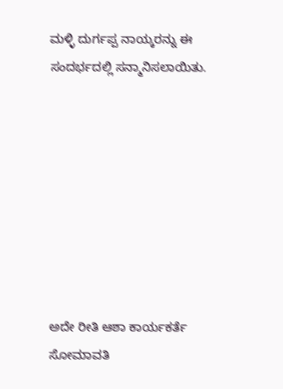ಮಳ್ಳಿ ದುರ್ಗಪ್ಪ ನಾಯ್ಕರನ್ನು ಈ ಸಂದರ್ಭದಲ್ಲಿ ಸನ್ಮಾನಿಸಲಾಯಿತು.








ಅದೇ ರೀತಿ ಆಶಾ ಕಾರ್ಯಕರ್ತೆ ಸೋಮಾವತಿ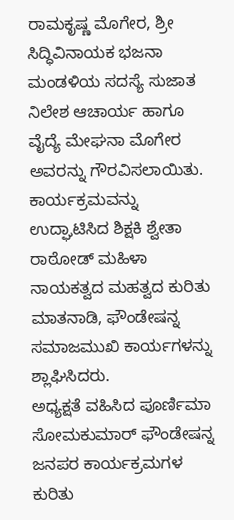ರಾಮಕೃಷ್ಣ ಮೊಗೇರ, ಶ್ರೀ ಸಿದ್ಧಿವಿನಾಯಕ ಭಜನಾ ಮಂಡಳಿಯ ಸದಸ್ಯೆ ಸುಜಾತ ನಿಲೇಶ ಆಚಾರ್ಯ ಹಾಗೂ ವೈದ್ಯೆ ಮೇಘನಾ ಮೊಗೇರ ಅವರನ್ನು ಗೌರವಿಸಲಾಯಿತು.
ಕಾರ್ಯಕ್ರಮವನ್ನು ಉದ್ಘಾಟಿಸಿದ ಶಿಕ್ಷಕಿ ಶ್ವೇತಾ ರಾಠೋಡ್ ಮಹಿಳಾ ನಾಯಕತ್ವದ ಮಹತ್ವದ ಕುರಿತು ಮಾತನಾಡಿ, ಫೌಂಡೇಷನ್ನ ಸಮಾಜಮುಖಿ ಕಾರ್ಯಗಳನ್ನು ಶ್ಲಾಘಿಸಿದರು.
ಅಧ್ಯಕ್ಷತೆ ವಹಿಸಿದ ಪೂರ್ಣಿಮಾ ಸೋಮಕುಮಾರ್ ಫೌಂಡೇಷನ್ನ ಜನಪರ ಕಾರ್ಯಕ್ರಮಗಳ ಕುರಿತು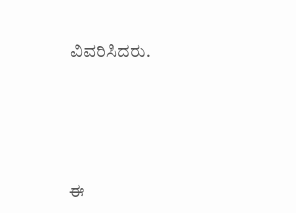ವಿವರಿಸಿದರು.







ಈ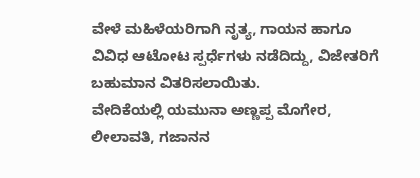ವೇಳೆ ಮಹಿಳೆಯರಿಗಾಗಿ ನೃತ್ಯ, ಗಾಯನ ಹಾಗೂ ವಿವಿಧ ಆಟೋಟ ಸ್ಪರ್ಧೆಗಳು ನಡೆದಿದ್ದು, ವಿಜೇತರಿಗೆ ಬಹುಮಾನ ವಿತರಿಸಲಾಯಿತು.
ವೇದಿಕೆಯಲ್ಲಿ ಯಮುನಾ ಅಣ್ಣಪ್ಪ ಮೊಗೇರ, ಲೀಲಾವತಿ, ಗಜಾನನ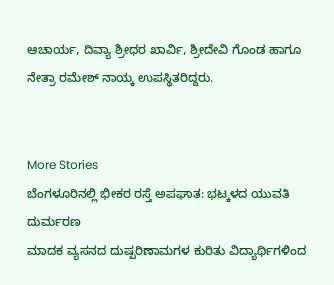ಆಚಾರ್ಯ, ದಿವ್ಯಾ ಶ್ರೀಧರ ಖಾರ್ವಿ, ಶ್ರೀದೇವಿ ಗೊಂಡ ಹಾಗೂ ನೇತ್ರಾ ರಮೇಶ್ ನಾಯ್ಕ ಉಪಸ್ಥಿತರಿದ್ದರು.


More Stories
ಬೆಂಗಳೂರಿನಲ್ಲಿ ಭೀಕರ ರಸ್ತೆ ಅಪಘಾತ: ಭಟ್ಕಳದ ಯುವತಿ ದುರ್ಮರಣ
ಮಾದಕ ವ್ಯಸನದ ದುಷ್ಪರಿಣಾಮಗಳ ಕುರಿತು ವಿದ್ಯಾರ್ಥಿಗಳಿಂದ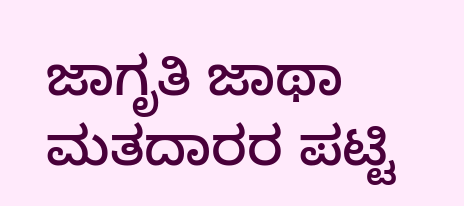ಜಾಗೃತಿ ಜಾಥಾ
ಮತದಾರರ ಪಟ್ಟಿ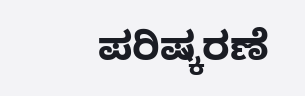ಪರಿಷ್ಕರಣೆ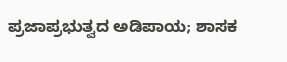ಪ್ರಜಾಪ್ರಭುತ್ವದ ಅಡಿಪಾಯ; ಶಾಸಕ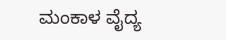ಮಂಕಾಳ ವೈದ್ಯ